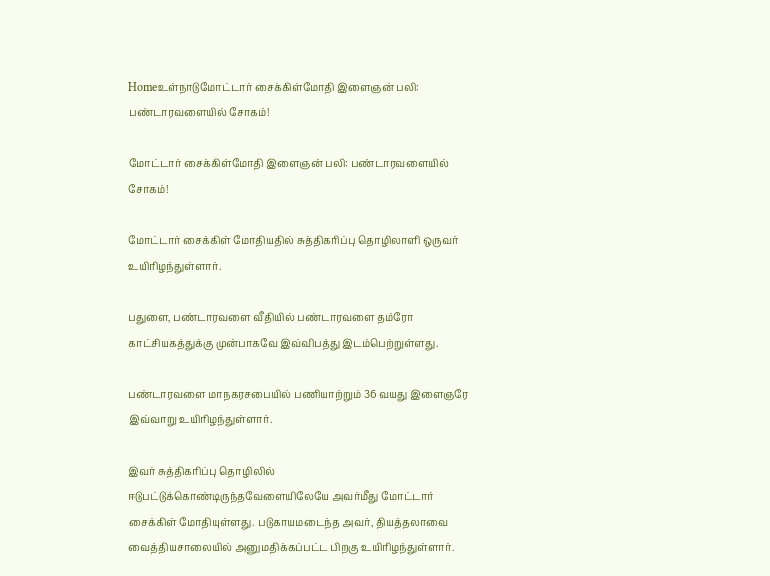Homeஉள்நாடுமோட்டார் சைக்கிள்மோதி இளைஞன் பலி: பண்டாரவளையில் சோகம்!

மோட்டார் சைக்கிள்மோதி இளைஞன் பலி: பண்டாரவளையில் சோகம்!

மோட்டார் சைக்கிள் மோதியதில் சுத்திகரிப்பு தொழிலாளி ஒருவர் உயிரிழந்துள்ளார்.

பதுளை, பண்டாரவளை வீதியில் பண்டாரவளை தம்ரோ காட்சியகத்துக்கு முன்பாகவே இவ்விபத்து இடம்பெற்றுள்ளது.

பண்டாரவளை மாநகரசபையில் பணியாற்றும் 36 வயது இளைஞரே இவ்வாறு உயிரிழந்துள்ளார்.

இவர் சுத்திகரிப்பு தொழிலில் ஈடுபட்டுக்கொண்டிருந்தவேளையிலேயே அவர்மீது மோட்டார் சைக்கிள் மோதியுள்ளது. படுகாயமடைந்த அவர், தியத்தலாவை வைத்தியசாலையில் அனுமதிக்கப்பட்ட பிறகு உயிரிழந்துள்ளார்.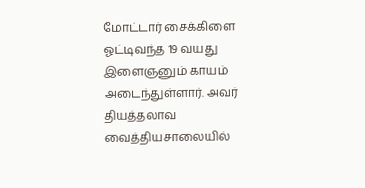மோட்டார் சைக்கிளை ஓட்டிவந்த 19 வயது இளைஞனும் காயம் அடைந்துள்ளார். அவர் தியத்தலாவ வைத்தியசாலையில்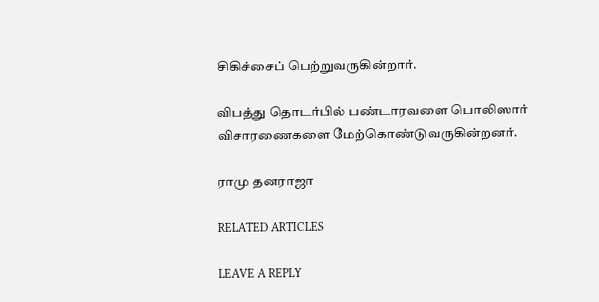சிகிச்சைப் பெற்றுவருகின்றார்.

விபத்து தொடர்பில் பண்டாரவளை பொலிஸார் விசாரணைகளை மேற்கொண்டுவருகின்றனர்.

ராமு தனராஜா

RELATED ARTICLES

LEAVE A REPLY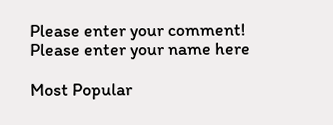Please enter your comment!
Please enter your name here

Most Popular